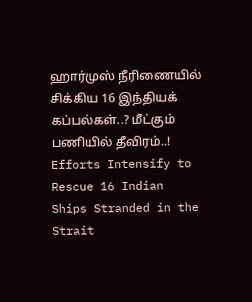ஹார்முஸ் நீரிணையில் சிக்கிய 16 இந்தியக் கப்பல்கள்..? மீட்கும் பணியில் தீவிரம்..!
Efforts Intensify to Rescue 16 Indian Ships Stranded in the Strait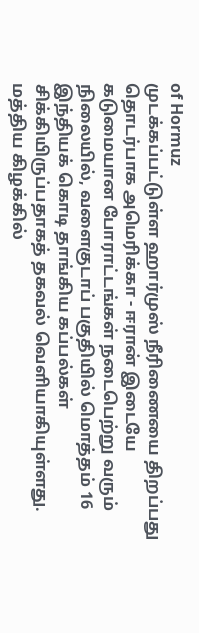of Hormuz
முடக்கப்பட்டுள்ள ஹார்முஸ் நீரிணையை திறப்பது தொடர்பாக அமெரிக்கா - ஈரான் இடையே கடுமையான போராட்டங்கள் நடைபெற்று வரும் நிலையில், வளைகுடாப் பகுதியில் மொத்தம் 16 இந்தியக் கொடி தாங்கிய கப்பல்கள் சிக்கியிருப்பதாகத் தகவல் வெளியாகியுள்ளது.
மத்திய கிழக்கில்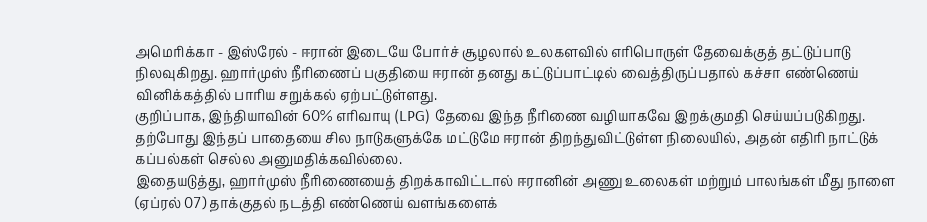அமெரிக்கா - இஸ்ரேல் - ஈரான் இடையே போர்ச் சூழலால் உலகளவில் எரிபொருள் தேவைக்குத் தட்டுப்பாடு நிலவுகிறது. ஹார்முஸ் நீரிணைப் பகுதியை ஈரான் தனது கட்டுப்பாட்டில் வைத்திருப்பதால் கச்சா எண்ணெய் வினிக்கத்தில் பாரிய சறுக்கல் ஏற்பட்டுள்ளது.
குறிப்பாக, இந்தியாவின் 60% எரிவாயு (LPG) தேவை இந்த நீரிணை வழியாகவே இறக்குமதி செய்யப்படுகிறது. தற்போது இந்தப் பாதையை சில நாடுகளுக்கே மட்டுமே ஈரான் திறந்துவிட்டுள்ள நிலையில், அதன் எதிரி நாட்டுக் கப்பல்கள் செல்ல அனுமதிக்கவில்லை.
இதையடுத்து, ஹார்முஸ் நீரிணையைத் திறக்காவிட்டால் ஈரானின் அணு உலைகள் மற்றும் பாலங்கள் மீது நாளை (ஏப்ரல் 07) தாக்குதல் நடத்தி எண்ணெய் வளங்களைக்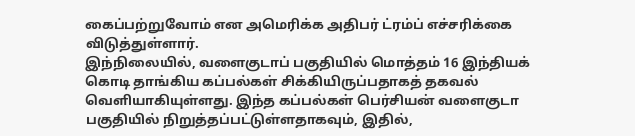கைப்பற்றுவோம் என அமெரிக்க அதிபர் ட்ரம்ப் எச்சரிக்கை விடுத்துள்ளார்.
இந்நிலையில், வளைகுடாப் பகுதியில் மொத்தம் 16 இந்தியக் கொடி தாங்கிய கப்பல்கள் சிக்கியிருப்பதாகத் தகவல் வெளியாகியுள்ளது. இந்த கப்பல்கள் பெர்சியன் வளைகுடா பகுதியில் நிறுத்தப்பட்டுள்ளதாகவும், இதில்,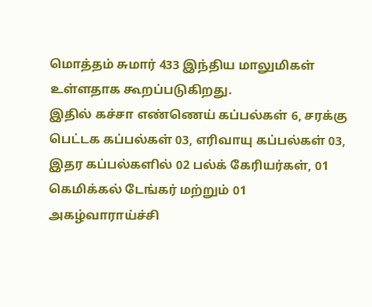மொத்தம் சுமார் 433 இந்திய மாலுமிகள் உள்ளதாக கூறப்படுகிறது.
இதில் கச்சா எண்ணெய் கப்பல்கள் 6, சரக்கு பெட்டக கப்பல்கள் 03, எரிவாயு கப்பல்கள் 03, இதர கப்பல்களில் 02 பல்க் கேரியர்கள், 01 கெமிக்கல் டேங்கர் மற்றும் 01 அகழ்வாராய்ச்சி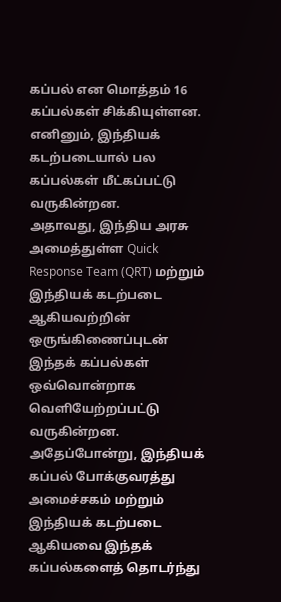கப்பல் என மொத்தம் 16 கப்பல்கள் சிக்கியுள்ளன. எனினும், இந்தியக் கடற்படையால் பல கப்பல்கள் மீட்கப்பட்டு வருகின்றன.
அதாவது, இந்திய அரசு அமைத்துள்ள Quick Response Team (QRT) மற்றும் இந்தியக் கடற்படை ஆகியவற்றின் ஒருங்கிணைப்புடன் இந்தக் கப்பல்கள் ஒவ்வொன்றாக வெளியேற்றப்பட்டு வருகின்றன.
அதேப்போன்று, இந்தியக் கப்பல் போக்குவரத்து அமைச்சகம் மற்றும் இந்தியக் கடற்படை ஆகியவை இந்தக் கப்பல்களைத் தொடர்ந்து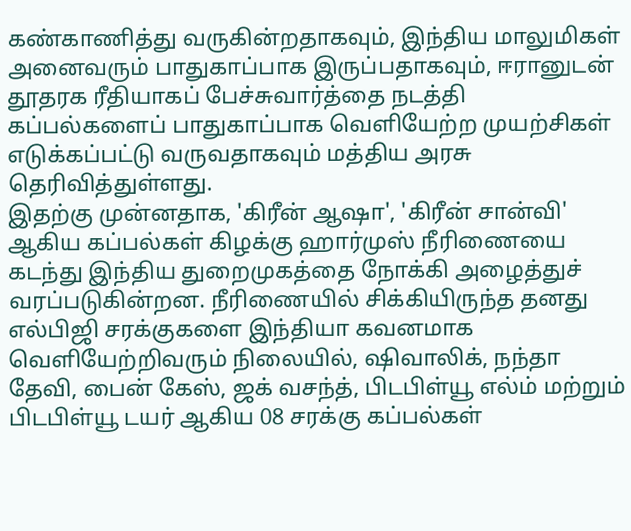கண்காணித்து வருகின்றதாகவும், இந்திய மாலுமிகள் அனைவரும் பாதுகாப்பாக இருப்பதாகவும், ஈரானுடன் தூதரக ரீதியாகப் பேச்சுவார்த்தை நடத்தி கப்பல்களைப் பாதுகாப்பாக வெளியேற்ற முயற்சிகள் எடுக்கப்பட்டு வருவதாகவும் மத்திய அரசு தெரிவித்துள்ளது.
இதற்கு முன்னதாக, 'கிரீன் ஆஷா', 'கிரீன் சான்வி' ஆகிய கப்பல்கள் கிழக்கு ஹார்முஸ் நீரிணையை கடந்து இந்திய துறைமுகத்தை நோக்கி அழைத்துச் வரப்படுகின்றன. நீரிணையில் சிக்கியிருந்த தனது எல்பிஜி சரக்குகளை இந்தியா கவனமாக வெளியேற்றிவரும் நிலையில், ஷிவாலிக், நந்தா தேவி, பைன் கேஸ், ஜக் வசந்த், பிடபிள்யூ எல்ம் மற்றும் பிடபிள்யூ டயர் ஆகிய 08 சரக்கு கப்பல்கள்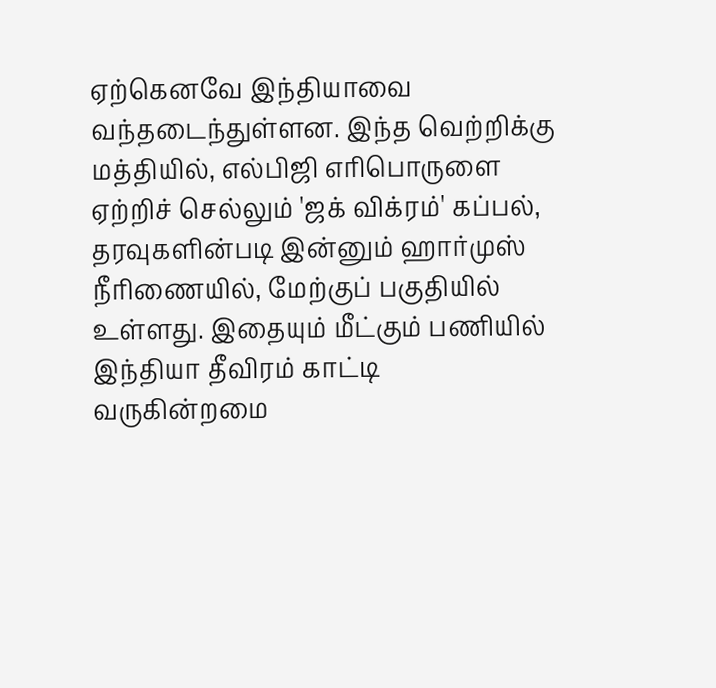ஏற்கெனவே இந்தியாவை வந்தடைந்துள்ளன. இந்த வெற்றிக்கு மத்தியில், எல்பிஜி எரிபொருளை ஏற்றிச் செல்லும் 'ஜக் விக்ரம்' கப்பல், தரவுகளின்படி இன்னும் ஹார்முஸ் நீரிணையில், மேற்குப் பகுதியில் உள்ளது. இதையும் மீட்கும் பணியில் இந்தியா தீவிரம் காட்டி வருகின்றமை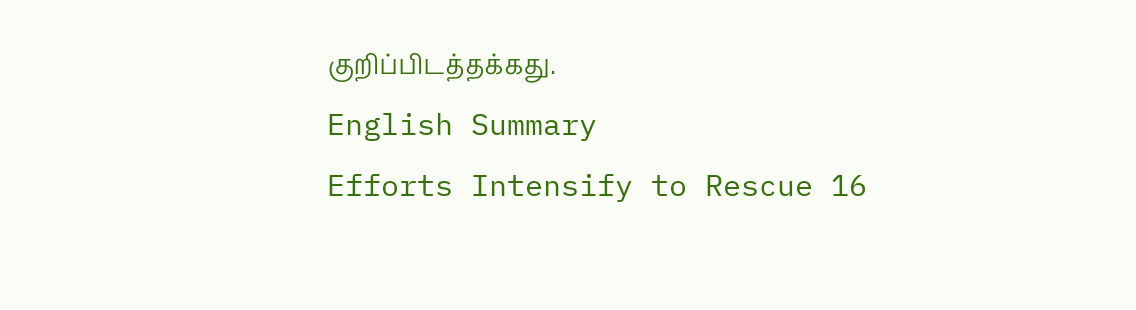குறிப்பிடத்தக்கது.
English Summary
Efforts Intensify to Rescue 16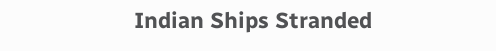Indian Ships Stranded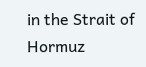in the Strait of Hormuz